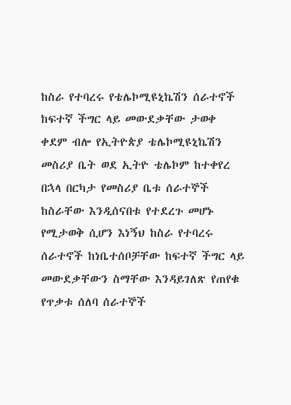ከስራ የተባረሩ የቴሌኮሚዩኒኬሽን ሰራተኖች ከፍተኛ ችግር ላይ መውደቃቸው ታወቀ
ቀደም ብሎ የኢትዮጵያ ቴሌኮሚዩኒኬሽን መስሪያ ቤት ወደ ኢትዮ ቴሌኮም ከተቀየረ በኋላ በርካታ የመስሪያ ቤቱ ሰራተኞች ከስራቸው እንዲሰናበቱ የተደረጉ መሆኑ የሚታወቅ ሲሆን እነኝህ ከስራ የተባረሩ ሰራተኖች ከነቤተሰቦቻቸው ከፍተኛ ችግር ላይ መውደቃቸውን ስማቸው እንዳይገለጽ የጠየቁ የጥቃቱ ሰለባ ሰራተኞች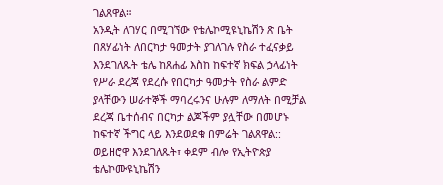ገልጸዋል።
አንዲት ለገሃር በሚገኘው የቴሌኮሚዩኒኬሽን ጽ ቤት በጸሃፊነት ለበርካታ ዓመታት ያገለገሉ የስራ ተፈናቃይ እንደገለጹት ቴሌ ከጸሐፊ እስከ ከፍተኛ ክፍል ኃላፊነት የሥራ ደረጃ የደረሱ የበርካታ ዓመታት የስራ ልምድ ያላቸውን ሠራተኞች ማባረሩንና ሁሉም ለማለት በሚቻል ደረጃ ቤተሰብና በርካታ ልጆችም ያሏቸው በመሆኑ ከፍተኛ ችግር ላይ እንደወደቁ በምሬት ገልጸዋል:: ወይዘሮዋ እንደገለጹት፣ ቀደም ብሎ የኢትዮጵያ ቴሌኮሙዩኒኬሽን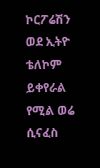ኮርፖሬሽን ወደ ኢትዮ ቴለኮም ይቀየራል የሚል ወሬ ሲናፈስ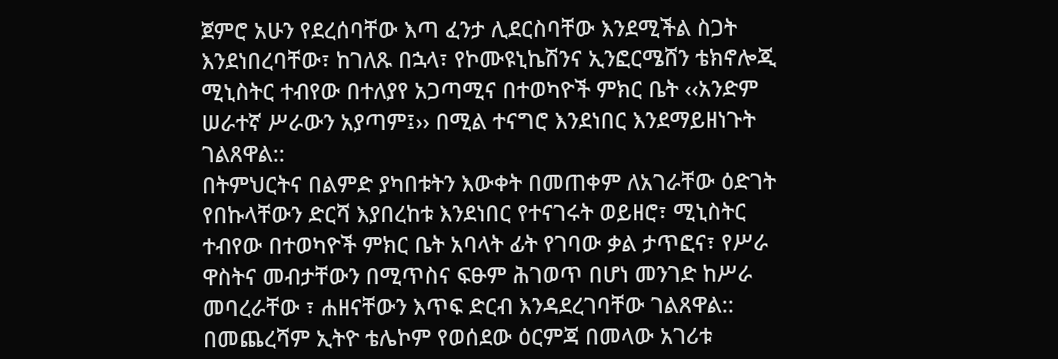ጀምሮ አሁን የደረሰባቸው እጣ ፈንታ ሊደርስባቸው እንደሚችል ስጋት እንደነበረባቸው፣ ከገለጹ በኋላ፣ የኮሙዩኒኬሽንና ኢንፎርሜሸን ቴክኖሎጂ ሚኒስትር ተብየው በተለያየ አጋጣሚና በተወካዮች ምክር ቤት ‹‹አንድም ሠራተኛ ሥራውን አያጣም፤›› በሚል ተናግሮ እንደነበር እንደማይዘነጉት ገልጸዋል::
በትምህርትና በልምድ ያካበቱትን እውቀት በመጠቀም ለአገራቸው ዕድገት የበኩላቸውን ድርሻ እያበረከቱ እንደነበር የተናገሩት ወይዘሮ፣ ሚኒስትር ተብየው በተወካዮች ምክር ቤት አባላት ፊት የገባው ቃል ታጥፎና፣ የሥራ ዋስትና መብታቸውን በሚጥስና ፍፁም ሕገወጥ በሆነ መንገድ ከሥራ መባረራቸው ፣ ሐዘናቸውን እጥፍ ድርብ እንዳደረገባቸው ገልጸዋል::
በመጨረሻም ኢትዮ ቴሌኮም የወሰደው ዕርምጃ በመላው አገሪቱ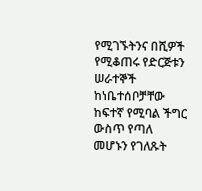የሚገኙትንና በሺዎች የሚቆጠሩ የድርጅቱን ሠራተኞች ከነቤተሰቦቻቸው ከፍተኛ የሚባል ችግር ውስጥ የጣለ መሆኑን የገለጹት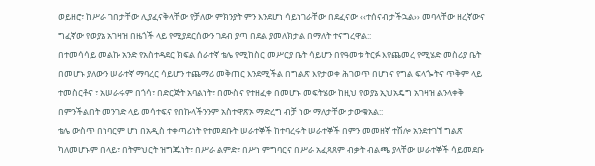ወይዘሮ፣ ከሥራ ገበታቸው ሊያፈናቅላቸው የቻለው ምክንያት ምን እንደሆነ ሳይነገራቸው በደፈናው ‹‹ተሰናብታችኋል›› መባላቸው ዘረኛውና ግፈኛው የወያኔ አገዛዝ በዜጎች ላይ የሚያደርሰውን ገደብ ያጣ በደል ያመለክታል በማለት ተናግረዋል::
በተመሳሳይ መልኩ አንድ የአስተዳደር ክፍል ሰራተኛ ቴሌ የሚከስር መሥርያ ቤት ሳይሆን በየዓመቱ ትርፉ እየጨመረ የሚሄድ መስሪያ ቤት በመሆኑ ያለውን ሠራተኛ ማባረር ሳይሆን ተጨማሪ መቅጠር እንደሚችል በግልጽ እየታወቀ ሕገወጥ በሆነና የግል ፍላጐትና ጥቅም ላይ ተመስርቶና ፣ አሠራሩም በጎሳ፣ በድርጅት አባልነት፣ በሙስና የተዘፈቀ በመሆኑ መፍትሄው ከዚህ የወያኔ ኢህአዴግ አገዛዝ ልንላቀቅ በምንችልበት መንገድ ላይ መሳተፍና የበኩላችንንም አስተዋጽኦ ማድረግ ብቻ ነው ማለታቸው ታውቁአል::
ቴሌ ውስጥ በነባርም ሆነ በአዲስ ተቀጣሪነት የተመደቡት ሠራተኞች ከተባረሩት ሠራተኞች በምን መመዘኛ ተሽሎ አንደተገኘ ግልጽ ካለመሆኑም በላይ፣ በትምህርት ዝግጁነት፣ በሥራ ልምድ፣ በሥነ ምግባርና በሥራ አፈጻጸም ብቃት ብልጫ ያላቸው ሠራተኞች ሳይመደቡ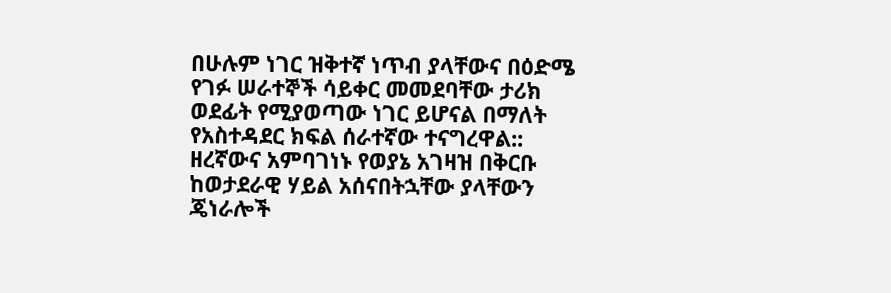በሁሉም ነገር ዝቅተኛ ነጥብ ያላቸውና በዕድሜ የገፉ ሠራተኞች ሳይቀር መመደባቸው ታሪክ ወደፊት የሚያወጣው ነገር ይሆናል በማለት የአስተዳደር ክፍል ሰራተኛው ተናግረዋል::
ዘረኛውና አምባገነኑ የወያኔ አገዛዝ በቅርቡ ከወታደራዊ ሃይል አሰናበትኋቸው ያላቸውን ጄነራሎች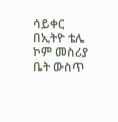ሳይቀር በኢትዮ ቴሌ ኮም መስሪያ ቤት ውስጥ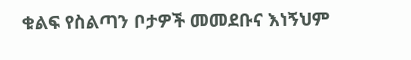ቁልፍ የስልጣን ቦታዎች መመደቡና እነኝህም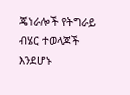ጄነራሎች የትግራይ ብሄር ተወላጆች እንደሆኑ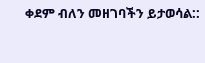ቀደም ብለን መዘገባችን ይታወሳል::